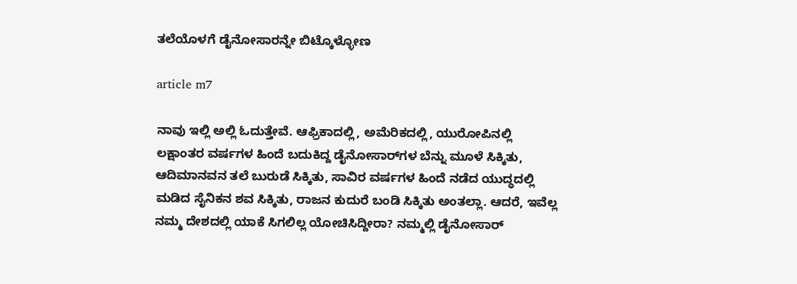ತಲೆಯೊಳಗೆ ಡೈನೋಸಾರನ್ನೇ ಬಿಟ್ಕೊಳ್ಳೋಣ

article m7

ನಾವು ಇಲ್ಲಿ ಅಲ್ಲಿ ಓದುತ್ತೇವೆ. ಆಫ್ರಿಕಾದಲ್ಲಿ, ಅಮೆರಿಕದಲ್ಲಿ, ಯುರೋಪಿನಲ್ಲಿ ಲಕ್ಷಾಂತರ ವರ್ಷಗಳ ಹಿಂದೆ ಬದುಕಿದ್ದ ಡೈನೋಸಾರ್‌ಗಳ ಬೆನ್ನು ಮೂಳೆ ಸಿಕ್ಕಿತು, ಆದಿಮಾನವನ ತಲೆ ಬುರುಡೆ ಸಿಕ್ಕಿತು, ಸಾವಿರ ವರ್ಷಗಳ ಹಿಂದೆ ನಡೆದ ಯುದ್ಧದಲ್ಲಿ ಮಡಿದ ಸೈನಿಕನ ಶವ ಸಿಕ್ಕಿತು, ರಾಜನ ಕುದುರೆ ಬಂಡಿ ಸಿಕ್ಕಿತು ಅಂತಲ್ಲಾ. ಆದರೆ, ಇವೆಲ್ಲ ನಮ್ಮ ದೇಶದಲ್ಲಿ ಯಾಕೆ ಸಿಗಲಿಲ್ಲ ಯೋಚಿಸಿದ್ದೀರಾ? ನಮ್ಮಲ್ಲಿ ಡೈನೋಸಾರ್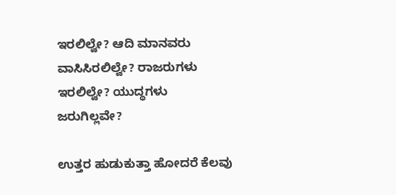ಇರಲಿಲ್ವೇ? ಆದಿ ಮಾನವರು ವಾಸಿಸಿರಲಿಲ್ವೇ? ರಾಜರುಗಳು ಇರಲಿಲ್ವೇ? ಯುದ್ಧಗಳು ಜರುಗಿಲ್ಲವೇ?

ಉತ್ತರ ಹುಡುಕುತ್ತಾ ಹೋದರೆ ಕೆಲವು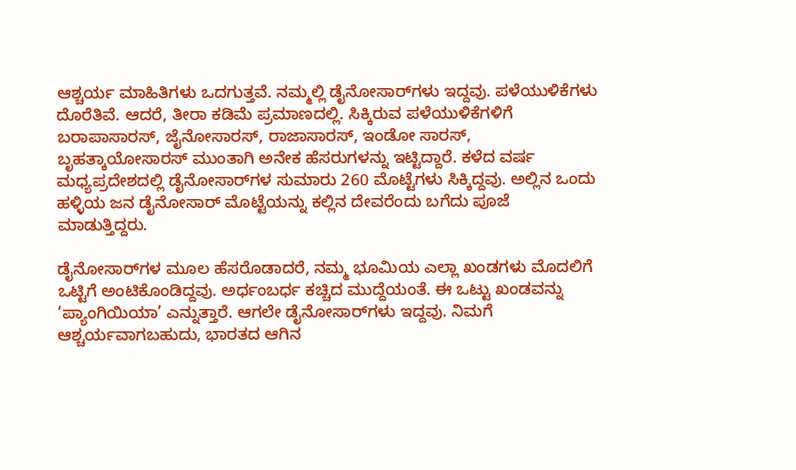ಆಶ್ಚರ್ಯ ಮಾಹಿತಿಗಳು ಒದಗುತ್ತವೆ. ನಮ್ಮಲ್ಲಿ ಡೈನೋಸಾರ್‌ಗಳು ಇದ್ದವು. ಪಳೆಯುಳಿಕೆಗಳು ದೊರೆತಿವೆ. ಆದರೆ, ತೀರಾ ಕಡಿಮೆ ಪ್ರಮಾಣದಲ್ಲಿ. ಸಿಕ್ಕಿರುವ ಪಳೆಯುಳಿಕೆಗಳಿಗೆ ಬರಾಪಾಸಾರಸ್, ಜೈನೋಸಾರಸ್, ರಾಜಾಸಾರಸ್, ಇಂಡೋ ಸಾರಸ್, ಬೃಹತ್ಕಾಯೋಸಾರಸ್ ಮುಂತಾಗಿ ಅನೇಕ ಹೆಸರುಗಳನ್ನು ಇಟ್ಟಿದ್ದಾರೆ. ಕಳೆದ ವರ್ಷ ಮಧ್ಯಪ್ರದೇಶದಲ್ಲಿ ಡೈನೋಸಾರ್‌ಗಳ ಸುಮಾರು 260 ಮೊಟ್ಟೆಗಳು ಸಿಕ್ಕಿದ್ದವು. ಅಲ್ಲಿನ ಒಂದು ಹಳ್ಳಿಯ ಜನ ಡೈನೋಸಾರ್ ಮೊಟ್ಟೆಯನ್ನು ಕಲ್ಲಿನ ದೇವರೆಂದು ಬಗೆದು ಪೂಜೆ ಮಾಡುತ್ತಿದ್ದರು.

ಡೈನೋಸಾರ್‌ಗಳ ಮೂಲ ಹೆಸರೊಡಾದರೆ, ನಮ್ಮ ಭೂಮಿಯ ಎಲ್ಲಾ ಖಂಡಗಳು ಮೊದಲಿಗೆ ಒಟ್ಟಿಗೆ ಅಂಟಿಕೊಂಡಿದ್ದವು. ಅರ್ಧಂಬರ್ಧ ಕಚ್ಚಿದ ಮುದ್ದೆಯಂತೆ. ಈ ಒಟ್ಟು ಖಂಡವನ್ನು ‘ಪ್ಯಾಂಗಿಯಿಯಾ’ ಎನ್ನುತ್ತಾರೆ. ಆಗಲೇ ಡೈನೋಸಾರ್‌ಗಳು ಇದ್ದವು. ನಿಮಗೆ ಆಶ್ಚರ್ಯವಾಗಬಹುದು, ಭಾರತದ ಆಗಿನ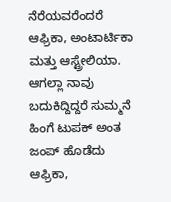ನೆರೆಯವರೆಂದರೆ ಆಫ್ರಿಕಾ, ಅಂಟಾರ್ಟಿಕಾ ಮತ್ತು ಆಸ್ಟ್ರೇಲಿಯಾ. ಆಗಲ್ಲಾ ನಾವು ಬದುಕಿದ್ದಿದ್ದರೆ ಸುಮ್ಮನೆ ಹಿಂಗೆ ಟುಪಕ್ ಅಂತ ಜಂಪ್ ಹೊಡೆದು ಆಫ್ರಿಕಾ,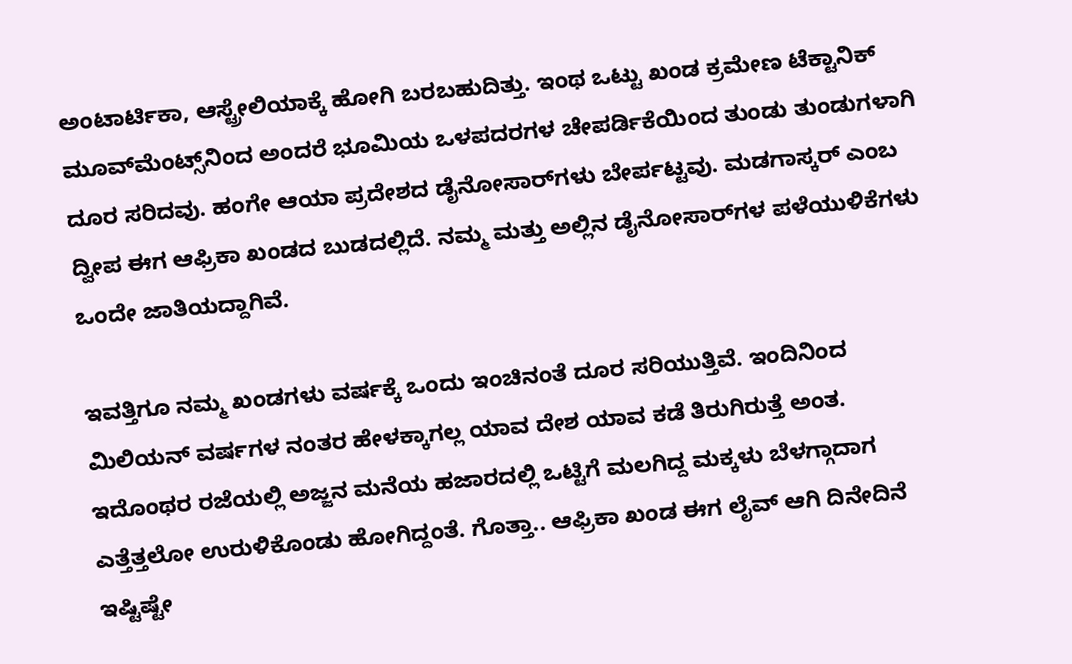ಅಂಟಾರ್ಟಿಕಾ, ಆಸ್ಟ್ರೇಲಿಯಾಕ್ಕೆ ಹೋಗಿ ಬರಬಹುದಿತ್ತು. ಇಂಥ ಒಟ್ಟು ಖಂಡ ಕ್ರಮೇಣ ಟೆಕ್ಟಾನಿಕ್ ಮೂವ್‌ಮೆಂಟ್ಸ್‌ನಿಂದ ಅಂದರೆ ಭೂಮಿಯ ಒಳಪದರಗಳ ಚೇಪರ್ಡಿಕೆಯಿಂದ ತುಂಡು ತುಂಡುಗಳಾಗಿ ದೂರ ಸರಿದವು. ಹಂಗೇ ಆಯಾ ಪ್ರದೇಶದ ಡೈನೋಸಾರ್‌ಗಳು ಬೇರ್ಪಟ್ಟವು. ಮಡಗಾಸ್ಕರ್ ಎಂಬ ದ್ವೀಪ ಈಗ ಆಫ್ರಿಕಾ ಖಂಡದ ಬುಡದಲ್ಲಿದೆ. ನಮ್ಮ ಮತ್ತು ಅಲ್ಲಿನ ಡೈನೋಸಾರ್‌ಗಳ ಪಳೆಯುಳಿಕೆಗಳು ಒಂದೇ ಜಾತಿಯದ್ದಾಗಿವೆ.

ಇವತ್ತಿಗೂ ನಮ್ಮ ಖಂಡಗಳು ವರ್ಷಕ್ಕೆ ಒಂದು ಇಂಚಿನಂತೆ ದೂರ ಸರಿಯುತ್ತಿವೆ. ಇಂದಿನಿಂದ ಮಿಲಿಯನ್ ವರ್ಷಗಳ ನಂತರ ಹೇಳಕ್ಕಾಗಲ್ಲ ಯಾವ ದೇಶ ಯಾವ ಕಡೆ ತಿರುಗಿರುತ್ತೆ ಅಂತ. ಇದೊಂಥರ ರಜೆಯಲ್ಲಿ ಅಜ್ಜನ ಮನೆಯ ಹಜಾರದಲ್ಲಿ ಒಟ್ಟಿಗೆ ಮಲಗಿದ್ದ ಮಕ್ಕಳು ಬೆಳಗ್ಗಾದಾಗ ಎತ್ತೆತ್ತಲೋ ಉರುಳಿಕೊಂಡು ಹೋಗಿದ್ದಂತೆ. ಗೊತ್ತಾ.. ಆಫ್ರಿಕಾ ಖಂಡ ಈಗ ಲೈವ್ ಆಗಿ ದಿನೇದಿನೆ ಇಷ್ಟಿಷ್ಟೇ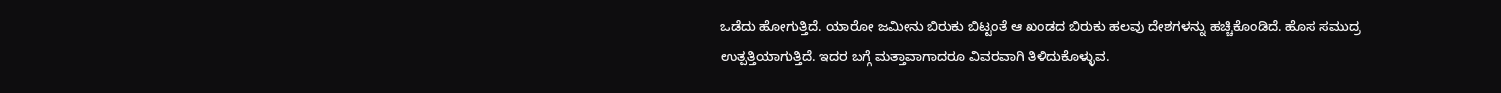ಒಡೆದು ಹೋಗುತ್ತಿದೆ. ಯಾರೋ ಜಮೀನು ಬಿರುಕು ಬಿಟ್ಟಂತೆ ಆ ಖಂಡದ ಬಿರುಕು ಹಲವು ದೇಶಗಳನ್ನು ಹಚ್ಚಿಕೊಂಡಿದೆ. ಹೊಸ ಸಮುದ್ರ ಉತ್ಪತ್ತಿಯಾಗುತ್ತಿದೆ. ಇದರ ಬಗ್ಗೆ ಮತ್ತಾವಾಗಾದರೂ ವಿವರವಾಗಿ ತಿಳಿದುಕೊಳ್ಳುವ.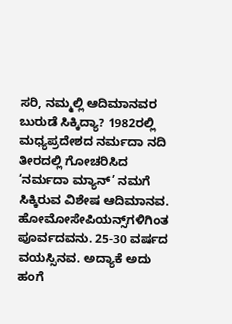ಸರಿ, ನಮ್ಮಲ್ಲಿ ಆದಿಮಾನವರ ಬುರುಡೆ ಸಿಕ್ಕಿದ್ಯಾ? 1982ರಲ್ಲಿ ಮಧ್ಯಪ್ರದೇಶದ ನರ್ಮದಾ ನದಿ ತೀರದಲ್ಲಿ ಗೋಚರಿಸಿದ ‘ನರ್ಮದಾ ಮ್ಯಾನ್’ ನಮಗೆ ಸಿಕ್ಕಿರುವ ವಿಶೇಷ ಆದಿಮಾನವ. ಹೋಮೋಸೇಪಿಯನ್ಸ್‌ಗಳಿಗಿಂತ ಪೂರ್ವದವನು. 25-30 ವರ್ಷದ ವಯಸ್ಸಿನವ. ಅದ್ಯಾಕೆ ಅದು ಹಂಗೆ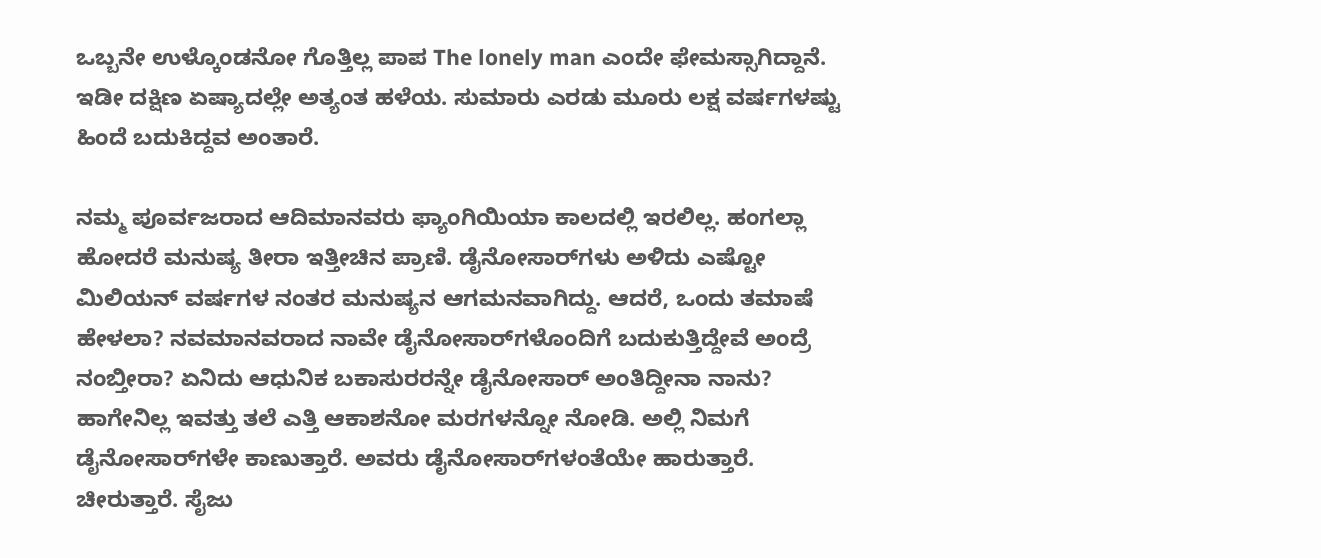ಒಬ್ಬನೇ ಉಳ್ಕೊಂಡನೋ ಗೊತ್ತಿಲ್ಲ ಪಾಪ The lonely man ಎಂದೇ ಫೇಮಸ್ಸಾಗಿದ್ದಾನೆ. ಇಡೀ ದಕ್ಷಿಣ ಏಷ್ಯಾದಲ್ಲೇ ಅತ್ಯಂತ ಹಳೆಯ. ಸುಮಾರು ಎರಡು ಮೂರು ಲಕ್ಷ ವರ್ಷಗಳಷ್ಟು ಹಿಂದೆ ಬದುಕಿದ್ದವ ಅಂತಾರೆ.

ನಮ್ಮ ಪೂರ್ವಜರಾದ ಆದಿಮಾನವರು ಫ್ಯಾಂಗಿಯಿಯಾ ಕಾಲದಲ್ಲಿ ಇರಲಿಲ್ಲ. ಹಂಗಲ್ಲಾ ಹೋದರೆ ಮನುಷ್ಯ ತೀರಾ ಇತ್ತೀಚಿನ ಪ್ರಾಣಿ. ಡೈನೋಸಾರ್‌ಗಳು ಅಳಿದು ಎಷ್ಟೋ ಮಿಲಿಯನ್ ವರ್ಷಗಳ ನಂತರ ಮನುಷ್ಯನ ಆಗಮನವಾಗಿದ್ದು. ಆದರೆ, ಒಂದು ತಮಾಷೆ ಹೇಳಲಾ? ನವಮಾನವರಾದ ನಾವೇ ಡೈನೋಸಾರ್‌ಗಳೊಂದಿಗೆ ಬದುಕುತ್ತಿದ್ದೇವೆ ಅಂದ್ರೆ ನಂಬ್ತೀರಾ? ಏನಿದು ಆಧುನಿಕ ಬಕಾಸುರರನ್ನೇ ಡೈನೋಸಾರ್ ಅಂತಿದ್ದೀನಾ ನಾನು? ಹಾಗೇನಿಲ್ಲ ಇವತ್ತು ತಲೆ ಎತ್ತಿ ಆಕಾಶನೋ ಮರಗಳನ್ನೋ ನೋಡಿ. ಅಲ್ಲಿ ನಿಮಗೆ ಡೈನೋಸಾರ್‌ಗಳೇ ಕಾಣುತ್ತಾರೆ. ಅವರು ಡೈನೋಸಾರ್‌ಗಳಂತೆಯೇ ಹಾರುತ್ತಾರೆ. ಚೀರುತ್ತಾರೆ. ಸೈಜು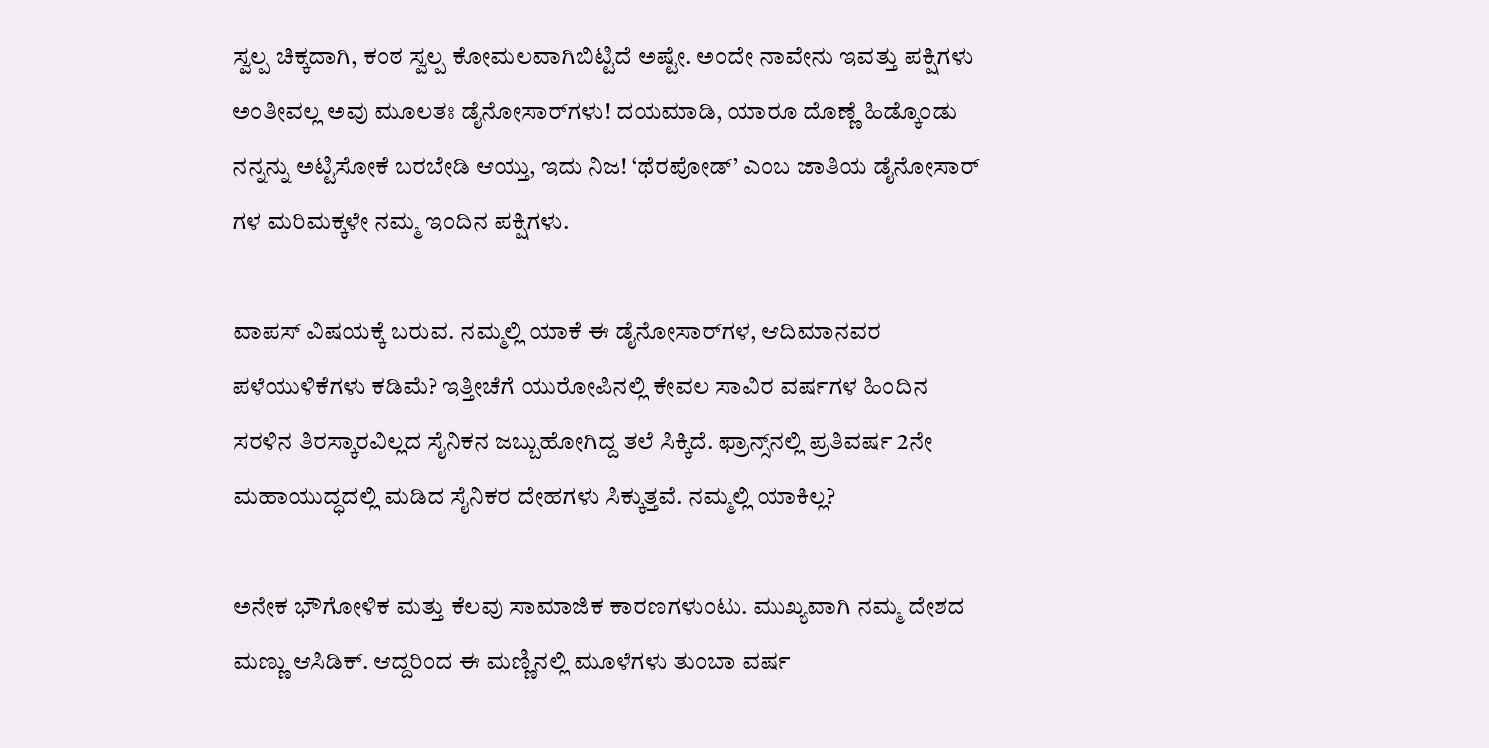ಸ್ವಲ್ಪ ಚಿಕ್ಕದಾಗಿ, ಕಂಠ ಸ್ವಲ್ಪ ಕೋಮಲವಾಗಿಬಿಟ್ಟಿದೆ ಅಷ್ಟೇ. ಅಂದೇ ನಾವೇನು ಇವತ್ತು ಪಕ್ಷಿಗಳು ಅಂತೀವಲ್ಲ ಅವು ಮೂಲತಃ ಡೈನೋಸಾರ್‌ಗಳು! ದಯಮಾಡಿ, ಯಾರೂ ದೊಣ್ಣೆ ಹಿಡ್ಕೊಂಡು ನನ್ನನ್ನು ಅಟ್ಟಿಸೋಕೆ ಬರಬೇಡಿ ಆಯ್ತು, ಇದು ನಿಜ! ‘ಥೆರಪೋಡ್’ ಎಂಬ ಜಾತಿಯ ಡೈನೋಸಾರ್ ಗಳ ಮರಿಮಕ್ಕಳೇ ನಮ್ಮ ಇಂದಿನ ಪಕ್ಷಿಗಳು.

ವಾಪಸ್ ವಿಷಯಕ್ಕೆ ಬರುವ. ನಮ್ಮಲ್ಲಿ ಯಾಕೆ ಈ ಡೈನೋಸಾರ್‌ಗಳ, ಆದಿಮಾನವರ ಪಳೆಯುಳಿಕೆಗಳು ಕಡಿಮೆ? ಇತ್ತೀಚೆಗೆ ಯುರೋಪಿನಲ್ಲಿ ಕೇವಲ ಸಾವಿರ ವರ್ಷಗಳ ಹಿಂದಿನ ಸರಳಿನ ತಿರಸ್ಕಾರವಿಲ್ಲದ ಸೈನಿಕನ ಜಬ್ಬುಹೋಗಿದ್ದ ತಲೆ ಸಿಕ್ಕಿದೆ. ಫ್ರಾನ್ಸ್‌ನಲ್ಲಿ ಪ್ರತಿವರ್ಷ 2ನೇ ಮಹಾಯುದ್ಧದಲ್ಲಿ ಮಡಿದ ಸೈನಿಕರ ದೇಹಗಳು ಸಿಕ್ಕುತ್ತವೆ. ನಮ್ಮಲ್ಲಿ ಯಾಕಿಲ್ಲ?

ಅನೇಕ ಭೌಗೋಳಿಕ ಮತ್ತು ಕೆಲವು ಸಾಮಾಜಿಕ ಕಾರಣಗಳುಂಟು. ಮುಖ್ಯವಾಗಿ ನಮ್ಮ ದೇಶದ ಮಣ್ಣು ಆಸಿಡಿಕ್. ಆದ್ದರಿಂದ ಈ ಮಣ್ಣಿನಲ್ಲಿ ಮೂಳೆಗಳು ತುಂಬಾ ವರ್ಷ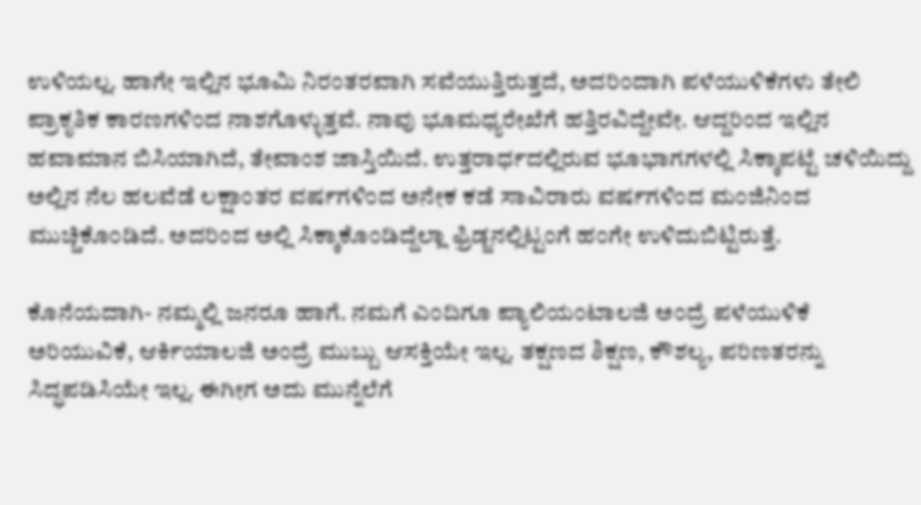ಉಳಿಯಲ್ಲ. ಹಾಗೇ ಇಲ್ಲಿನ ಭೂಮಿ ನಿರಂತರವಾಗಿ ಸವೆಯುತ್ತಿರುತ್ತದೆ, ಅದರಿಂದಾಗಿ ಪಳೆಯುಳಿಕೆಗಳು ತೇಲಿ ಪ್ರಾಕೃತಿಕ ಕಾರಣಗಳಿಂದ ನಾಶಗೊಳ್ಳುತ್ತವೆ. ನಾವು ಭೂಮಧ್ಯರೇಖೆಗೆ ಹತ್ತಿರವಿದ್ದೇವೇ. ಆದ್ದರಿಂದ ಇಲ್ಲಿನ ಹವಾಮಾನ ಬಿಸಿಯಾಗಿದೆ, ತೇವಾಂಶ ಜಾಸ್ತಿಯಿದೆ. ಉತ್ತರಾರ್ಧದಲ್ಲಿರುವ ಭೂಭಾಗಗಳಲ್ಲಿ ಸಿಕ್ಕಾಪಟ್ಟೆ ಚಳಿಯಿದ್ದು ಅಲ್ಲಿನ ನೆಲ ಹಲವೆಡೆ ಲಕ್ಷಾಂತರ ವರ್ಷಗಳಿಂದ ಅನೇಕ ಕಡೆ ಸಾವಿರಾರು ವರ್ಷಗಳಿಂದ ಮಂಜಿನಿಂದ ಮುಚ್ಚಿಕೊಂಡಿದೆ. ಅದರಿಂದ ಅಲ್ಲಿ ಸಿಕ್ಕಾಕೊಂಡಿದ್ದೆಲ್ಲಾ ಫ್ರಿಡ್ಜನಲ್ಲಿಟ್ಟಂಗೆ ಹಂಗೇ ಉಳಿದುಬಿಟ್ಟಿರುತ್ತೆ.

ಕೊನೆಯದಾಗಿ- ನಮ್ಮಲ್ಲಿ ಜನರೂ ಹಾಗೆ. ನಮಗೆ ಎಂದಿಗೂ ಪ್ಯಾಲಿಯಂಟಾಲಜಿ ಅಂದ್ರೆ ಪಳೆಯುಳಿಕೆ ಅರಿಯುವಿಕೆ, ಆರ್ಕಿಯಾಲಜಿ ಅಂದ್ರೆ ಮುಬ್ಬು ಆಸಕ್ತಿಯೇ ಇಲ್ಲ. ತಕ್ಷಣದ ಶಿಕ್ಷಣ, ಕೌಶಲ್ಯ, ಪರಿಣತರನ್ನು ಸಿದ್ಧಪಡಿಸಿಯೇ ಇಲ್ಲ. ಈಗೀಗ ಅದು ಮುನ್ನೆಲೆಗೆ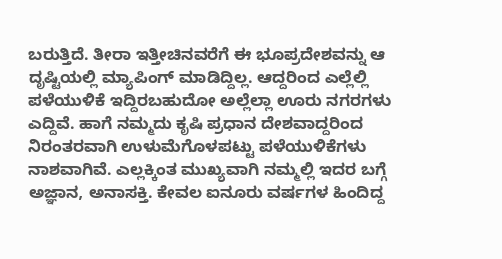ಬರುತ್ತಿದೆ. ತೀರಾ ಇತ್ತೀಚಿನವರೆಗೆ ಈ ಭೂಪ್ರದೇಶವನ್ನು ಆ ದೃಷ್ಟಿಯಲ್ಲಿ ಮ್ಯಾಪಿಂಗ್ ಮಾಡಿದ್ದಿಲ್ಲ. ಆದ್ದರಿಂದ ಎಲ್ಲೆಲ್ಲಿ ಪಳೆಯುಳಿಕೆ ಇದ್ದಿರಬಹುದೋ ಅಲ್ಲೆಲ್ಲಾ ಊರು ನಗರಗಳು ಎದ್ದಿವೆ. ಹಾಗೆ ನಮ್ಮದು ಕೃಷಿ ಪ್ರಧಾನ ದೇಶವಾದ್ದರಿಂದ ನಿರಂತರವಾಗಿ ಉಳುಮೆಗೊಳಪಟ್ಟು ಪಳೆಯುಳಿಕೆಗಳು ನಾಶವಾಗಿವೆ. ಎಲ್ಲಕ್ಕಿಂತ ಮುಖ್ಯವಾಗಿ ನಮ್ಮಲ್ಲಿ ಇದರ ಬಗ್ಗೆ ಅಜ್ಞಾನ, ಅನಾಸಕ್ತಿ. ಕೇವಲ ಐನೂರು ವರ್ಷಗಳ ಹಿಂದಿದ್ದ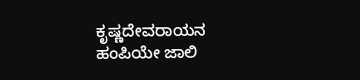ಕೃಷ್ಣದೇವರಾಯನ ಹಂಪಿಯೇ ಜಾಲಿ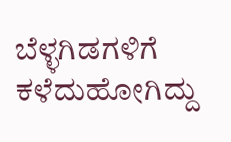ಬೆಳ್ಳಗಿಡಗಳಿಗೆ ಕಳೆದುಹೋಗಿದ್ದು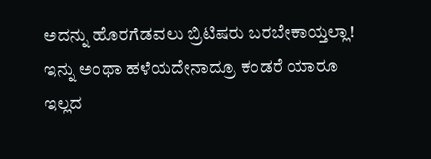ಅದನ್ನು ಹೊರಗೆಡವಲು ಬ್ರಿಟಿಷರು ಬರಬೇಕಾಯ್ತಲ್ಲಾ! ಇನ್ನು ಅಂಥಾ ಹಳೆಯದೇನಾದ್ರೂ ಕಂಡರೆ ಯಾರೂ ಇಲ್ಲದ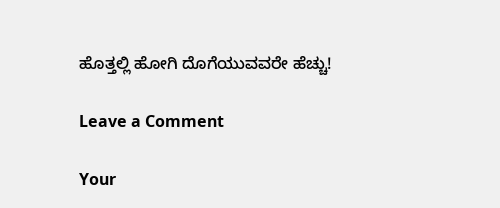ಹೊತ್ತಲ್ಲಿ ಹೋಗಿ ದೊಗೆಯುವವರೇ ಹೆಚ್ಚು!

Leave a Comment

Your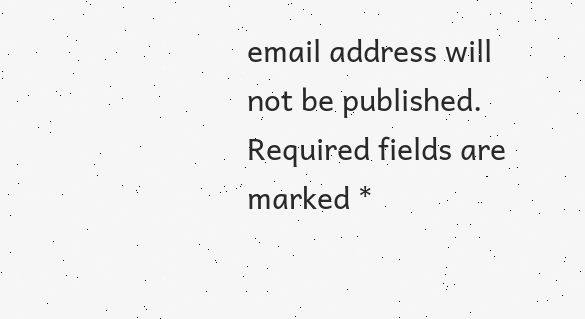email address will not be published. Required fields are marked *